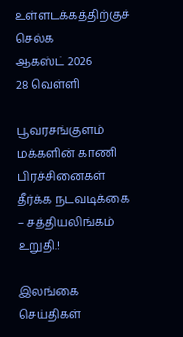உள்ளடக்கத்திற்குச் செல்க
ஆகஸ்ட் 2026
28 வெள்ளி

பூவரசங்குளம் மக்களின் காணி பிரச்சினைகள் தீர்க்க நடவடிக்கை – சத்தியலிங்கம் உறுதி.!

இலங்கை செய்திகள்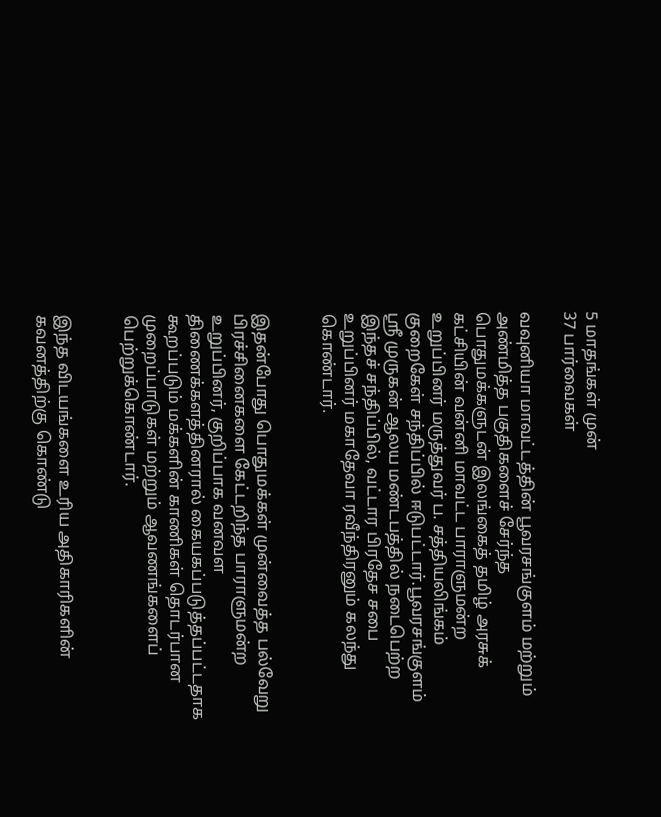5 மாதங்கள் முன்
37 பார்வைகள்

வவுனியா மாவட்டத்தின் பூவரசங்குளம் மற்றும் அண்மித்த பகுதிகளைச் சேர்ந்த பொதுமக்களுடன் இலங்கைத் தமிழ் அரசுக் கட்சியின் வன்னி மாவட்ட பாராளுமன்ற உறுப்பினர் மருத்துவர் ப. சத்தியலிங்கம் குறைகேள் சந்திப்பில் ஈடுபட்டார்.பூவரசங்குளம் ஸ்ரீ முருகன் ஆலய மண்டபத்தில் நடைபெற்ற இந்தச் சந்திப்பில், வட்டார பிரதேச சபை உறுப்பினர் மகாதேவா ரவீந்திரனும் கலந்து கொண்டார்.


இதன்போது பொதுமக்கள் முன்வைத்த பல்வேறு பிரச்சினைகளை கேட்டறிந்த பாராளுமன்ற உறுப்பினர், குறிப்பாக வனவள திணைக்களத்தினரால் கையகப்படுத்தப்பட்டதாக கூறப்படும் மக்களின் காணிகள் தொடர்பான முறைப்பாடுகள் மற்றும் ஆவணங்களைப் பெற்றுக்கொண்டார்.


இந்த விடயங்களை உரிய அதிகாரிகளின் கவனத்திற்கு கொண்டு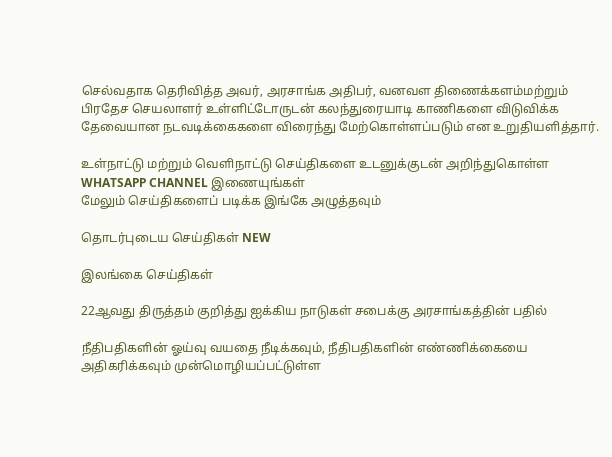செல்வதாக தெரிவித்த அவர், அரசாங்க அதிபர், வனவள திணைக்களம்மற்றும் பிரதேச செயலாளர் உள்ளிட்டோருடன் கலந்துரையாடி காணிகளை விடுவிக்க தேவையான நடவடிக்கைகளை விரைந்து மேற்கொள்ளப்படும் என உறுதியளித்தார்.

உள்நாட்டு மற்றும் வெளிநாட்டு செய்திகளை உடனுக்குடன் அறிந்துகொள்ள WHATSAPP CHANNEL இணையுங்கள்
மேலும் செய்திகளைப் படிக்க இங்கே அழுத்தவும்

தொடர்புடைய செய்திகள் NEW

இலங்கை செய்திகள்

22ஆவது திருத்தம் குறித்து ஐக்கிய நாடுகள் சபைக்கு அரசாங்கத்தின் பதில்

நீதிபதிகளின் ஓய்வு வயதை நீடிக்கவும், நீதிபதிகளின் எண்ணிக்கையை அதிகரிக்கவும் முன்மொழியப்பட்டுள்ள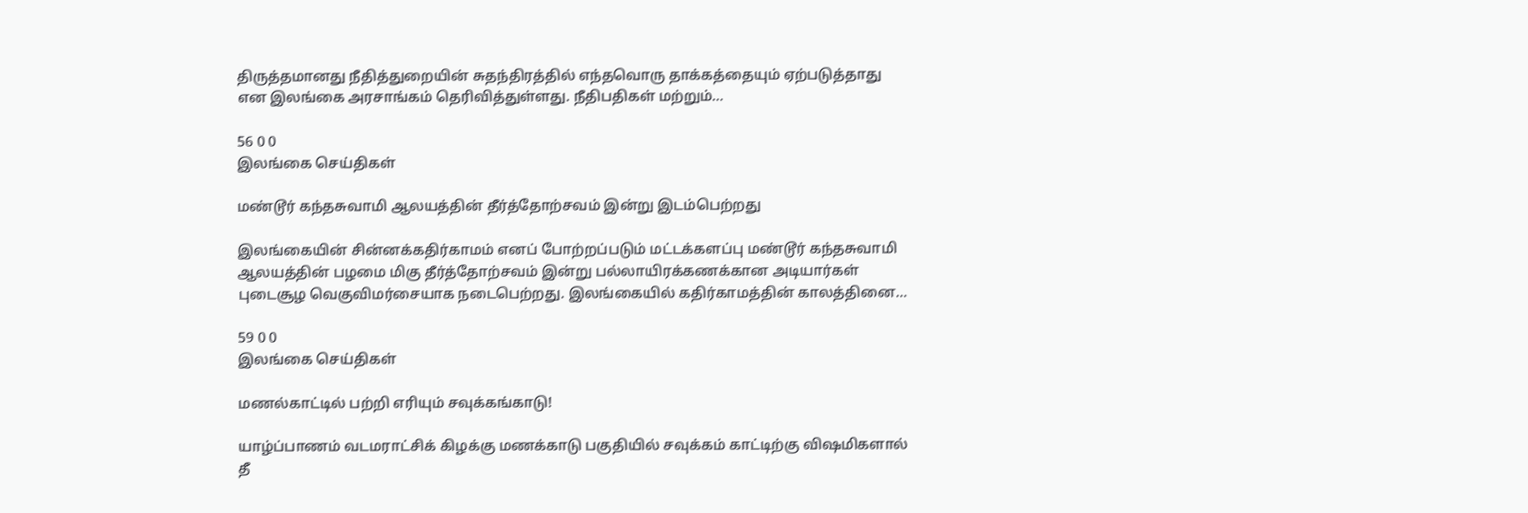திருத்தமானது நீதித்துறையின் சுதந்திரத்தில் எந்தவொரு தாக்கத்தையும் ஏற்படுத்தாது என இலங்கை அரசாங்கம் தெரிவித்துள்ளது. நீதிபதிகள் மற்றும்…

56 0 0
இலங்கை செய்திகள்

மண்டூர் கந்தசுவாமி ஆலயத்தின் தீர்த்தோற்சவம் இன்று இடம்பெற்றது

இலங்கையின் சின்னக்கதிர்காமம் எனப் போற்றப்படும் மட்டக்களப்பு மண்டூர் கந்தசுவாமி ஆலயத்தின் பழமை மிகு தீர்த்தோற்சவம் இன்று பல்லாயிரக்கணக்கான அடியார்கள் புடைசூழ வெகுவிமர்சையாக நடைபெற்றது. இலங்கையில் கதிர்காமத்தின் காலத்தினை…

59 0 0
இலங்கை செய்திகள்

மணல்காட்டில் பற்றி எரியும் சவுக்கங்காடு!

யாழ்ப்பாணம் வடமராட்சிக் கிழக்கு மணக்காடு பகுதியில் சவுக்கம் காட்டிற்கு விஷமிகளால் தீ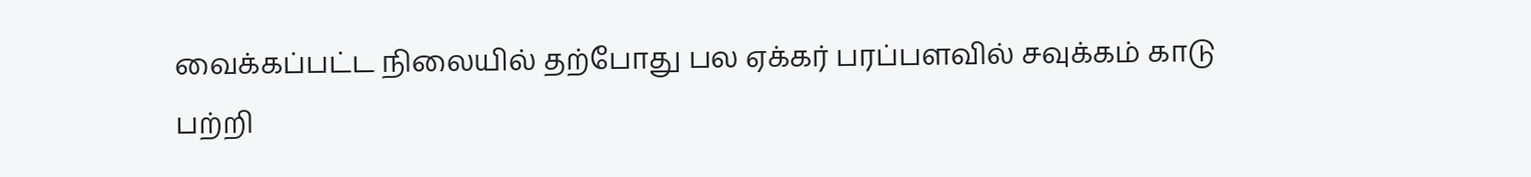வைக்கப்பட்ட நிலையில் தற்போது பல ஏக்கர் பரப்பளவில் சவுக்கம் காடு பற்றி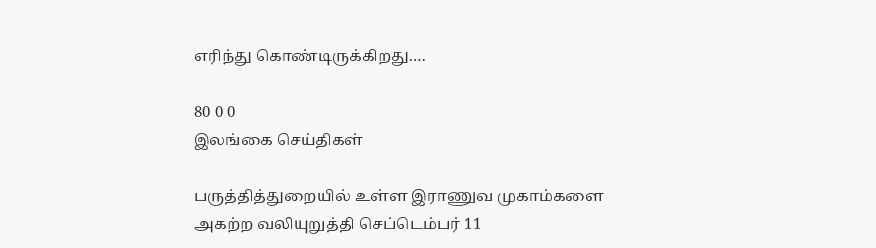எரிந்து கொண்டிருக்கிறது.…

80 0 0
இலங்கை செய்திகள்

பருத்தித்துறையில் உள்ள இராணுவ முகாம்களை அகற்ற வலியுறுத்தி செப்டெம்பர் 11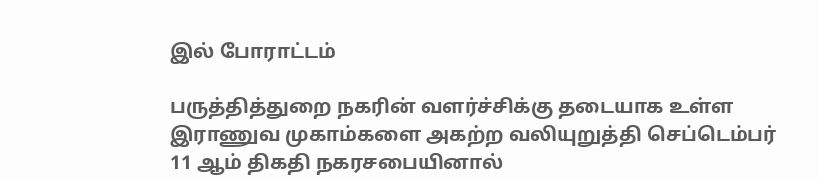இல் போராட்டம்

பருத்தித்துறை நகரின் வளர்ச்சிக்கு தடையாக உள்ள இராணுவ முகாம்களை அகற்ற வலியுறுத்தி செப்டெம்பர் 11 ஆம் திகதி நகரசபையினால்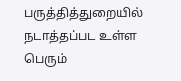பருத்தித்துறையில் நடாத்தப்பட உள்ள பெரும்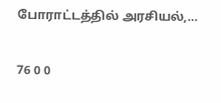போராட்டத்தில் அரசியல்,…

76 0 0